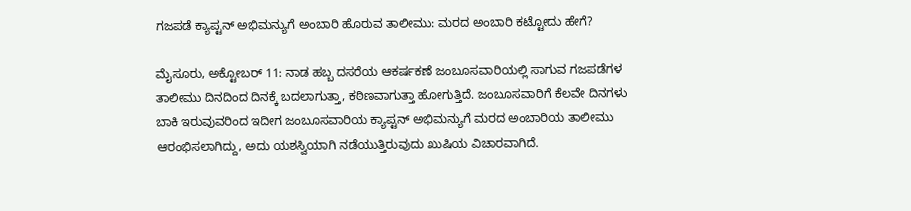ಗಜಪಡೆ ಕ್ಯಾಪ್ಟನ್ ಅಭಿಮನ್ಯುಗೆ ಅಂಬಾರಿ ಹೊರುವ ತಾಲೀಮು: ಮರದ ಅಂಬಾರಿ ಕಟ್ಟೋದು ಹೇಗೆ?

ಮೈಸೂರು, ಅಕ್ಟೋಬರ್‌ 11: ನಾಡ ಹಬ್ಬ ದಸರೆಯ ಆಕರ್ಷಕಣೆ ಜಂಬೂಸವಾರಿಯಲ್ಲಿ ಸಾಗುವ ಗಜಪಡೆಗಳ ತಾಲೀಮು ದಿನದಿಂದ ದಿನಕ್ಕೆ ಬದಲಾಗುತ್ತಾ, ಕಠಿಣವಾಗುತ್ತಾ ಹೋಗುತ್ತಿದೆ. ಜಂಬೂಸವಾರಿಗೆ ಕೆಲವೇ ದಿನಗಳು ಬಾಕಿ ಇರುವುವರಿಂದ ಇದೀಗ ಜಂಬೂಸವಾರಿಯ ಕ್ಯಾಪ್ಟನ್ ಅಭಿಮನ್ಯುಗೆ ಮರದ ಅಂಬಾರಿಯ ತಾಲೀಮು ಆರಂಭಿಸಲಾಗಿದ್ದು, ಅದು ಯಶಸ್ವಿಯಾಗಿ ನಡೆಯುತ್ತಿರುವುದು ಖುಷಿಯ ವಿಚಾರವಾಗಿದೆ.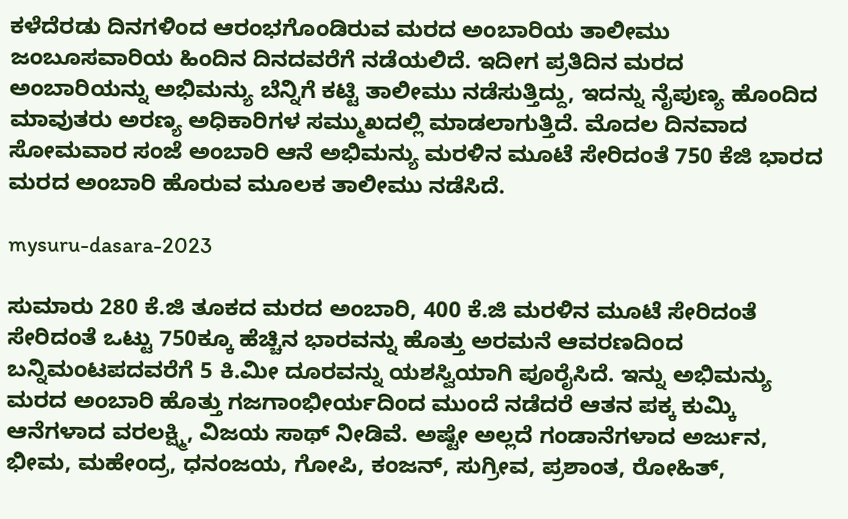ಕಳೆದೆರಡು ದಿನಗಳಿಂದ ಆರಂಭಗೊಂಡಿರುವ ಮರದ ಅಂಬಾರಿಯ ತಾಲೀಮು ಜಂಬೂಸವಾರಿಯ ಹಿಂದಿನ ದಿನದವರೆಗೆ ನಡೆಯಲಿದೆ. ಇದೀಗ ಪ್ರತಿದಿನ ಮರದ ಅಂಬಾರಿಯನ್ನು ಅಭಿಮನ್ಯು ಬೆನ್ನಿಗೆ ಕಟ್ಟಿ ತಾಲೀಮು ನಡೆಸುತ್ತಿದ್ದು, ಇದನ್ನು ನೈಪುಣ್ಯ ಹೊಂದಿದ ಮಾವುತರು ಅರಣ್ಯ ಅಧಿಕಾರಿಗಳ ಸಮ್ಮುಖದಲ್ಲಿ ಮಾಡಲಾಗುತ್ತಿದೆ. ಮೊದಲ ದಿನವಾದ ಸೋಮವಾರ ಸಂಜೆ ಅಂಬಾರಿ ಆನೆ ಅಭಿಮನ್ಯು ಮರಳಿನ ಮೂಟೆ ಸೇರಿದಂತೆ 750 ಕೆಜಿ ಭಾರದ ಮರದ ಅಂಬಾರಿ ಹೊರುವ ಮೂಲಕ ತಾಲೀಮು ನಡೆಸಿದೆ.

mysuru-dasara-2023

ಸುಮಾರು 280 ಕೆ.ಜಿ ತೂಕದ ಮರದ ಅಂಬಾರಿ, 400 ಕೆ.ಜಿ ಮರಳಿನ ಮೂಟೆ ಸೇರಿದಂತೆ ಸೇರಿದಂತೆ ಒಟ್ಟು 750ಕ್ಕೂ ಹೆಚ್ಚಿನ ಭಾರವನ್ನು ಹೊತ್ತು ಅರಮನೆ ಆವರಣದಿಂದ ಬನ್ನಿಮಂಟಪದವರೆಗೆ 5 ಕಿ.ಮೀ ದೂರವನ್ನು ಯಶಸ್ವಿಯಾಗಿ ಪೂರೈಸಿದೆ. ಇನ್ನು ಅಭಿಮನ್ಯು ಮರದ ಅಂಬಾರಿ ಹೊತ್ತು ಗಜಗಾಂಭೀರ್ಯದಿಂದ ಮುಂದೆ ನಡೆದರೆ ಆತನ ಪಕ್ಕ ಕುಮ್ಕಿ ಆನೆಗಳಾದ ವರಲಕ್ಷ್ಮಿ, ವಿಜಯ ಸಾಥ್ ನೀಡಿವೆ. ಅಷ್ಟೇ ಅಲ್ಲದೆ ಗಂಡಾನೆಗಳಾದ ಅರ್ಜುನ, ಭೀಮ, ಮಹೇಂದ್ರ, ಧನಂಜಯ, ಗೋಪಿ, ಕಂಜನ್, ಸುಗ್ರೀವ, ಪ್ರಶಾಂತ, ರೋಹಿತ್,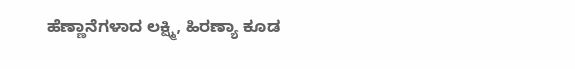ಹೆಣ್ಣಾನೆಗಳಾದ ಲಕ್ಷ್ಮಿ, ಹಿರಣ್ಯಾ ಕೂಡ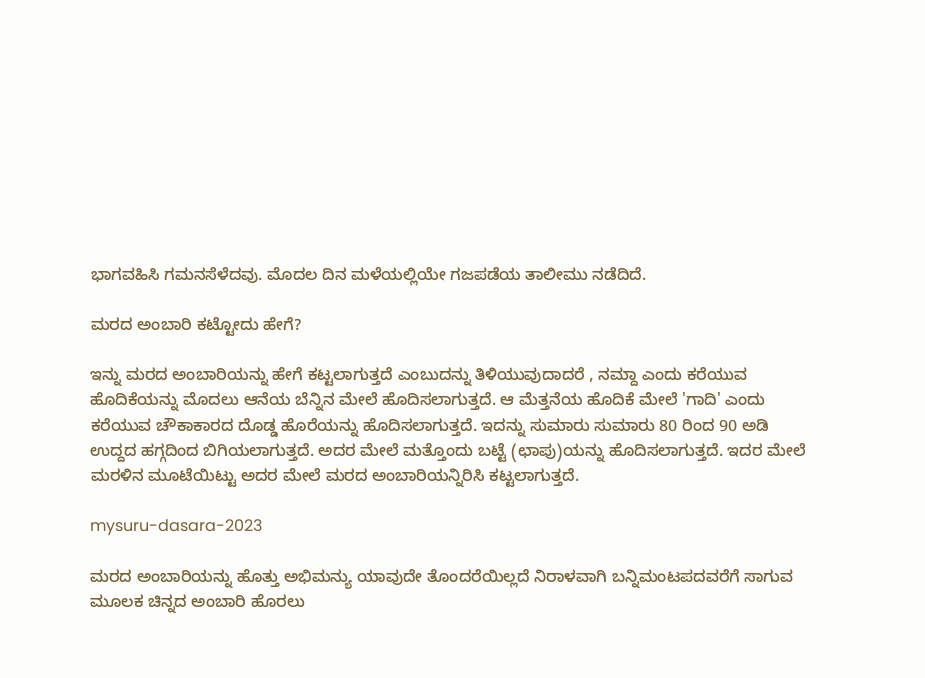ಭಾಗವಹಿಸಿ ಗಮನಸೆಳೆದವು. ಮೊದಲ ದಿನ ಮಳೆಯಲ್ಲಿಯೇ ಗಜಪಡೆಯ ತಾಲೀಮು ನಡೆದಿದೆ.

ಮರದ ಅಂಬಾರಿ ಕಟ್ಟೋದು ಹೇಗೆ?

ಇನ್ನು ಮರದ ಅಂಬಾರಿಯನ್ನು ಹೇಗೆ ಕಟ್ಟಲಾಗುತ್ತದೆ ಎಂಬುದನ್ನು ತಿಳಿಯುವುದಾದರೆ , ನಮ್ದಾ ಎಂದು ಕರೆಯುವ ಹೊದಿಕೆಯನ್ನು ಮೊದಲು ಆನೆಯ ಬೆನ್ನಿನ ಮೇಲೆ ಹೊದಿಸಲಾಗುತ್ತದೆ. ಆ ಮೆತ್ತನೆಯ ಹೊದಿಕೆ ಮೇಲೆ 'ಗಾದಿ' ಎಂದು ಕರೆಯುವ ಚೌಕಾಕಾರದ ದೊಡ್ಡ ಹೊರೆಯನ್ನು ಹೊದಿಸಲಾಗುತ್ತದೆ. ಇದನ್ನು ಸುಮಾರು ಸುಮಾರು 80 ರಿಂದ 90 ಅಡಿ ಉದ್ದದ ಹಗ್ಗದಿಂದ ಬಿಗಿಯಲಾಗುತ್ತದೆ. ಅದರ ಮೇಲೆ ಮತ್ತೊಂದು ಬಟ್ಟೆ (ಛಾಪು)ಯನ್ನು ಹೊದಿಸಲಾಗುತ್ತದೆ. ಇದರ ಮೇಲೆ ಮರಳಿನ ಮೂಟೆಯಿಟ್ಟು ಅದರ ಮೇಲೆ ಮರದ ಅಂಬಾರಿಯನ್ನಿರಿಸಿ ಕಟ್ಟಲಾಗುತ್ತದೆ.

mysuru-dasara-2023

ಮರದ ಅಂಬಾರಿಯನ್ನು ಹೊತ್ತು ಅಭಿಮನ್ಯು ಯಾವುದೇ ತೊಂದರೆಯಿಲ್ಲದೆ ನಿರಾಳವಾಗಿ ಬನ್ನಿಮಂಟಪದವರೆಗೆ ಸಾಗುವ ಮೂಲಕ ಚಿನ್ನದ ಅಂಬಾರಿ ಹೊರಲು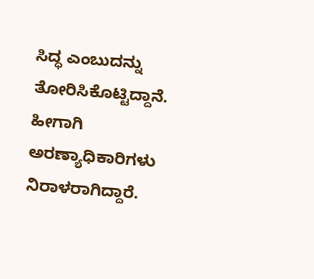ಸಿದ್ಧ ಎಂಬುದನ್ನು ತೋರಿಸಿಕೊಟ್ಟಿದ್ದಾನೆ. ಹೀಗಾಗಿ ಅರಣ್ಯಾಧಿಕಾರಿಗಳು ನಿರಾಳರಾಗಿದ್ದಾರೆ.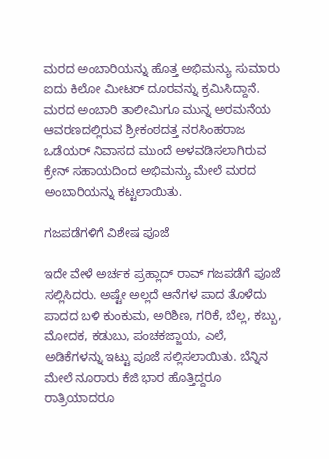ಮರದ ಅಂಬಾರಿಯನ್ನು ಹೊತ್ತ ಅಭಿಮನ್ಯು ಸುಮಾರು ಐದು ಕಿಲೋ ಮೀಟರ್ ದೂರವನ್ನು ಕ್ರಮಿಸಿದ್ದಾನೆ. ಮರದ ಅಂಬಾರಿ ತಾಲೀಮಿಗೂ ಮುನ್ನ ಅರಮನೆಯ ಆವರಣದಲ್ಲಿರುವ ಶ್ರೀಕಂಠದತ್ತ ನರಸಿಂಹರಾಜ ಒಡೆಯರ್ ನಿವಾಸದ ಮುಂದೆ ಅಳವಡಿಸಲಾಗಿರುವ ಕ್ರೇನ್ ಸಹಾಯದಿಂದ ಅಭಿಮನ್ಯು ಮೇಲೆ ಮರದ ಅಂಬಾರಿಯನ್ನು ಕಟ್ಟಲಾಯಿತು.

ಗಜಪಡೆಗಳಿಗೆ ವಿಶೇಷ ಪೂಜೆ

ಇದೇ ವೇಳೆ ಅರ್ಚಕ ಪ್ರಹ್ಲಾದ್ ರಾವ್ ಗಜಪಡೆಗೆ ಪೂಜೆ ಸಲ್ಲಿಸಿದರು. ಅಷ್ಟೇ ಅಲ್ಲದೆ ಆನೆಗಳ ಪಾದ ತೊಳೆದು ಪಾದದ ಬಳಿ ಕುಂಕುಮ, ಅರಿಶಿಣ, ಗರಿಕೆ, ಬೆಲ್ಲ, ಕಬ್ಬು, ಮೋದಕ, ಕಡುಬು, ಪಂಚಕಜ್ಜಾಯ, ಎಲೆ, ಅಡಿಕೆಗಳನ್ನು ಇಟ್ಟು ಪೂಜೆ ಸಲ್ಲಿಸಲಾಯಿತು. ಬೆನ್ನಿನ ಮೇಲೆ ನೂರಾರು ಕೆಜಿ ಭಾರ ಹೊತ್ತಿದ್ದರೂ ರಾತ್ರಿಯಾದರೂ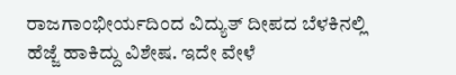ರಾಜಗಾಂಭೀರ್ಯದಿಂದ ವಿದ್ಯುತ್ ದೀಪದ ಬೆಳಕಿನಲ್ಲಿ ಹೆಜ್ಜೆ ಹಾಕಿದ್ದು ವಿಶೇಷ. ಇದೇ ವೇಳೆ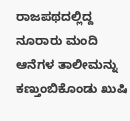ರಾಜಪಥದಲ್ಲಿದ್ದ ನೂರಾರು ಮಂದಿ ಆನೆಗಳ ತಾಲೀಮನ್ನು ಕಣ್ತುಂಬಿಕೊಂಡು ಖುಷಿ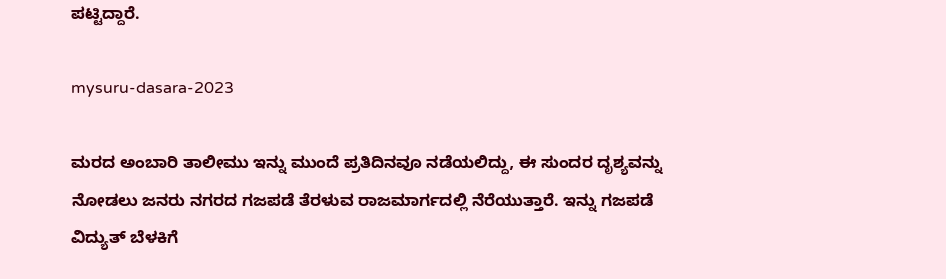ಪಟ್ಟಿದ್ದಾರೆ.

mysuru-dasara-2023

ಮರದ ಅಂಬಾರಿ ತಾಲೀಮು ಇನ್ನು ಮುಂದೆ ಪ್ರತಿದಿನವೂ ನಡೆಯಲಿದ್ದು, ಈ ಸುಂದರ ದೃಶ‍್ಯವನ್ನು ನೋಡಲು ಜನರು ನಗರದ ಗಜಪಡೆ ತೆರಳುವ ರಾಜಮಾರ್ಗದಲ್ಲಿ ನೆರೆಯುತ್ತಾರೆ. ಇನ್ನು ಗಜಪಡೆ ವಿದ್ಯುತ್ ಬೆಳಕಿಗೆ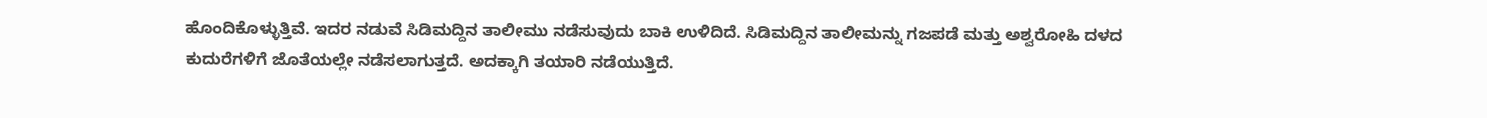ಹೊಂದಿಕೊಳ್ಳುತ್ತಿವೆ. ಇದರ ನಡುವೆ ಸಿಡಿಮದ್ದಿನ ತಾಲೀಮು ನಡೆಸುವುದು ಬಾಕಿ ಉಳಿದಿದೆ. ಸಿಡಿಮದ್ದಿನ ತಾಲೀಮನ್ನು ಗಜಪಡೆ ಮತ್ತು ಅಶ್ವರೋಹಿ ದಳದ ಕುದುರೆಗಳಿಗೆ ಜೊತೆಯಲ್ಲೇ ನಡೆಸಲಾಗುತ್ತದೆ. ಅದಕ್ಕಾಗಿ ತಯಾರಿ ನಡೆಯುತ್ತಿದೆ.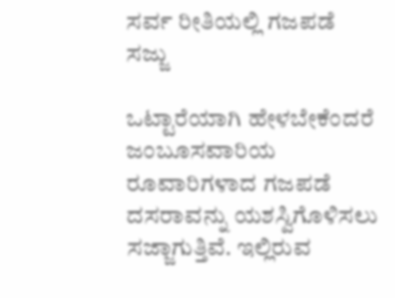ಸರ್ವ ರೀತಿಯಲ್ಲಿ ಗಜಪಡೆ ಸಜ್ಜು

ಒಟ್ಟಾರೆಯಾಗಿ ಹೇಳಬೇಕೆಂದರೆ ಜಂಬೂಸವಾರಿಯ ರೂವಾರಿಗಳಾದ ಗಜಪಡೆ ದಸರಾವನ್ನು ಯಶಸ್ವಿಗೊಳಿಸಲು ಸಜ್ಜಾಗುತ್ತಿವೆ. ಇಲ್ಲಿರುವ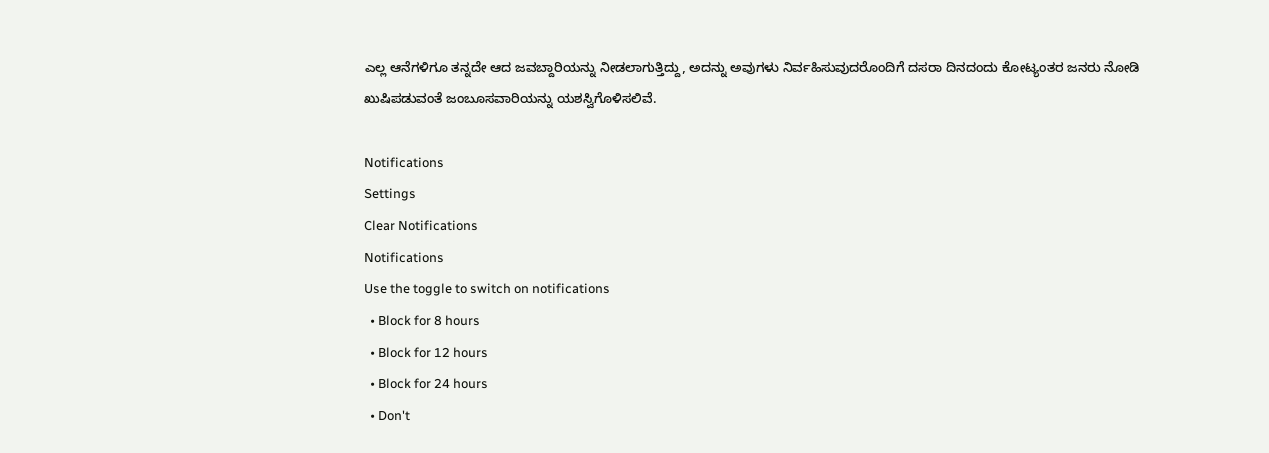ಎಲ್ಲ ಆನೆಗಳಿಗೂ ತನ್ನದೇ ಆದ ಜವಬ್ದಾರಿಯನ್ನು ನೀಡಲಾಗುತ್ತಿದ್ದು, ಅದನ್ನು ಅವುಗಳು ನಿರ್ವಹಿಸುವುದರೊಂದಿಗೆ ದಸರಾ ದಿನದಂದು ಕೋಟ್ಯಂತರ ಜನರು ನೋಡಿ ಖುಷಿಪಡುವಂತೆ ಜಂಬೂಸವಾರಿಯನ್ನು ಯಶಸ್ವಿಗೊಳಿಸಲಿವೆ.

Notifications
Settings
Clear Notifications
Notifications
Use the toggle to switch on notifications
  • Block for 8 hours
  • Block for 12 hours
  • Block for 24 hours
  • Don't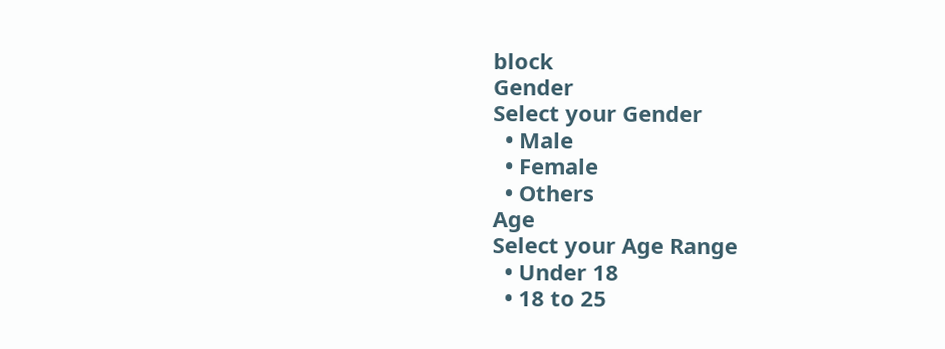block
Gender
Select your Gender
  • Male
  • Female
  • Others
Age
Select your Age Range
  • Under 18
  • 18 to 25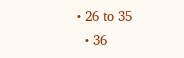• 26 to 35
  • 36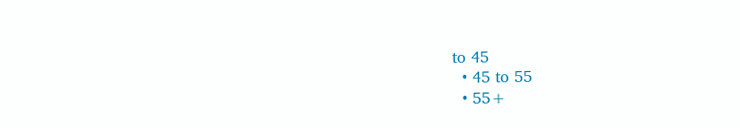to 45
  • 45 to 55
  • 55+